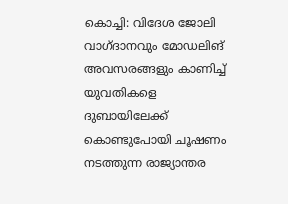കൊച്ചി: വിദേശ ജോലി വാഗ്ദാനവും മോഡലിങ് അവസരങ്ങളും കാണിച്ച് യുവതികളെ ദുബായിലേക്ക് കൊണ്ടുപോയി ചൂഷണം നടത്തുന്ന രാജ്യാന്തര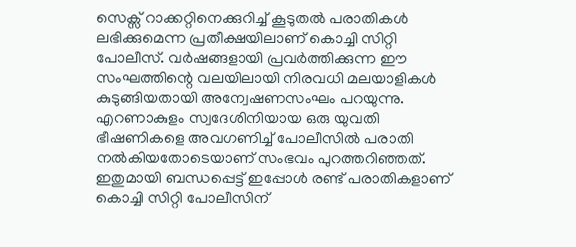സെക്സ് റാക്കറ്റിനെക്കുറിച്ച് കൂടുതൽ പരാതികൾ ലഭിക്കുമെന്ന പ്രതീക്ഷയിലാണ് കൊച്ചി സിറ്റി പോലീസ്. വർഷങ്ങളായി പ്രവർത്തിക്കുന്ന ഈ സംഘത്തിന്റെ വലയിലായി നിരവധി മലയാളികൾ കുടുങ്ങിയതായി അന്വേഷണസംഘം പറയുന്നു.
എറണാകുളം സ്വദേശിനിയായ ഒരു യുവതി ഭീഷണികളെ അവഗണിച്ച് പോലീസിൽ പരാതി നൽകിയതോടെയാണ് സംഭവം പുറത്തറിഞ്ഞത്. ഇതുമായി ബന്ധപ്പെട്ട് ഇപ്പോൾ രണ്ട് പരാതികളാണ് കൊച്ചി സിറ്റി പോലീസിന്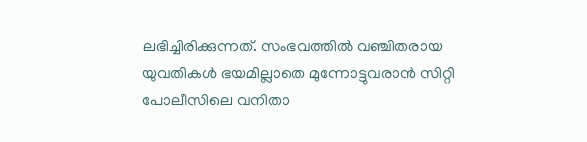ലഭിച്ചിരിക്കുന്നത്. സംഭവത്തിൽ വഞ്ചിതരായ യുവതികൾ ഭയമില്ലാതെ മുന്നോട്ടുവരാൻ സിറ്റി പോലീസിലെ വനിതാ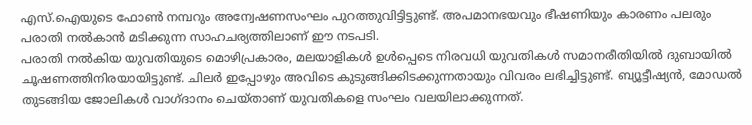എസ്.ഐയുടെ ഫോൺ നമ്പറും അന്വേഷണസംഘം പുറത്തുവിട്ടിട്ടുണ്ട്. അപമാനഭയവും ഭീഷണിയും കാരണം പലരും പരാതി നൽകാൻ മടിക്കുന്ന സാഹചര്യത്തിലാണ് ഈ നടപടി.
പരാതി നൽകിയ യുവതിയുടെ മൊഴിപ്രകാരം, മലയാളികൾ ഉൾപ്പെടെ നിരവധി യുവതികൾ സമാനരീതിയിൽ ദുബായിൽ ചൂഷണത്തിനിരയായിട്ടുണ്ട്. ചിലർ ഇപ്പോഴും അവിടെ കുടുങ്ങിക്കിടക്കുന്നതായും വിവരം ലഭിച്ചിട്ടുണ്ട്. ബ്യൂട്ടീഷ്യൻ, മോഡൽ തുടങ്ങിയ ജോലികൾ വാഗ്ദാനം ചെയ്താണ് യുവതികളെ സംഘം വലയിലാക്കുന്നത്.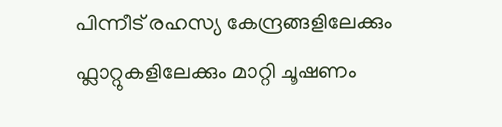പിന്നീട് രഹസ്യ കേന്ദ്രങ്ങളിലേക്കും ഫ്ലാറ്റുകളിലേക്കും മാറ്റി ചൂഷണം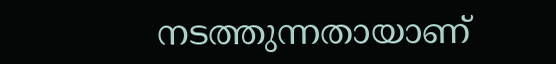നടത്തുന്നതായാണ്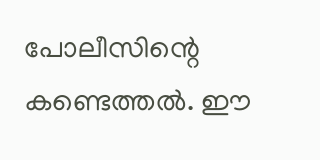പോലീസിന്റെ കണ്ടെത്തൽ. ഈ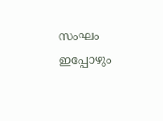സംഘം ഇപ്പോഴും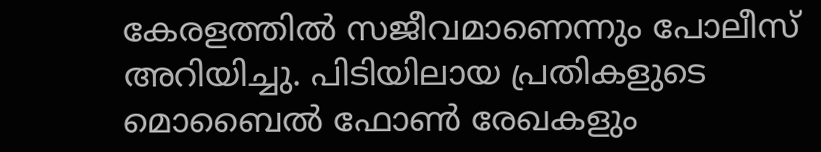കേരളത്തിൽ സജീവമാണെന്നും പോലീസ് അറിയിച്ചു. പിടിയിലായ പ്രതികളുടെ മൊബൈൽ ഫോൺ രേഖകളും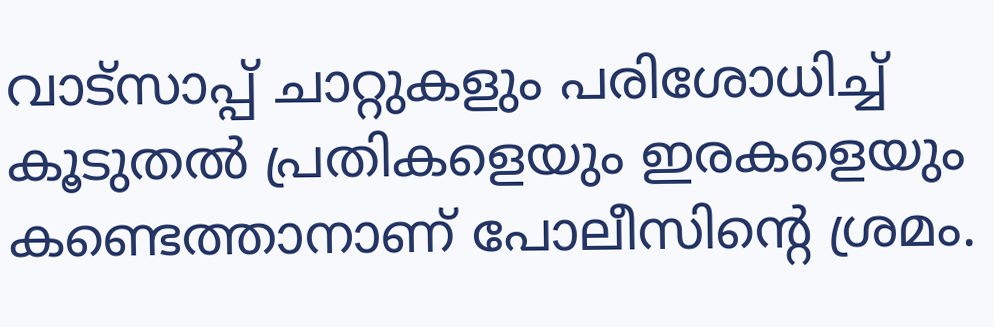വാട്സാപ്പ് ചാറ്റുകളും പരിശോധിച്ച് കൂടുതൽ പ്രതികളെയും ഇരകളെയും കണ്ടെത്താനാണ് പോലീസിന്റെ ശ്രമം.